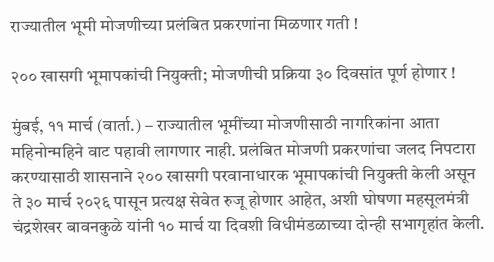राज्यातील भूमी मोजणीच्या प्रलंबित प्रकरणांना मिळणार गती !

२०० खासगी भूमापकांची नियुक्ती; मोजणीची प्रक्रिया ३० दिवसांत पूर्ण होणार !

मुंबई, ११ मार्च (वार्ता.) – राज्यातील भूमींच्या मोजणीसाठी नागरिकांना आता महिनोन्महिने वाट पहावी लागणार नाही. प्रलंबित मोजणी प्रकरणांचा जलद निपटारा करण्यासाठी शासनाने २०० खासगी परवानाधारक भूमापकांची नियुक्ती केली असून ते ३० मार्च २०२६ पासून प्रत्यक्ष सेवेत रुजू होणार आहेत, अशी घोषणा महसूलमंत्री चंद्रशेखर बावनकुळे यांनी १० मार्च या दिवशी विधीमंडळाच्या दोन्ही सभागृहांत केली.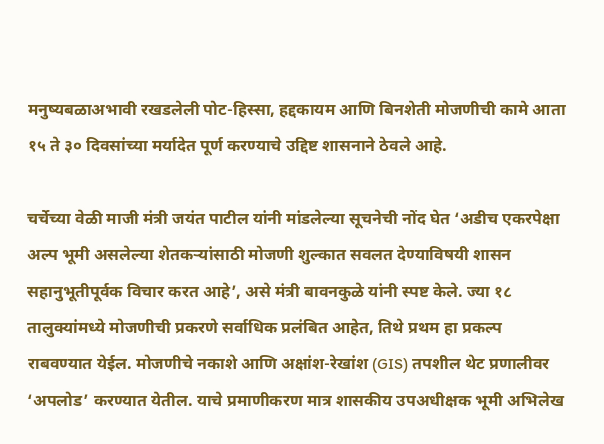मनुष्यबळाअभावी रखडलेली पोट-हिस्सा, हद्दकायम आणि बिनशेती मोजणीची कामे आता १५ ते ३० दिवसांच्या मर्यादेत पूर्ण करण्याचे उद्दिष्ट शासनाने ठेवले आहे.

चर्चेच्या वेळी माजी मंत्री जयंत पाटील यांनी मांडलेल्या सूचनेची नोंद घेत ‘अडीच एकरपेक्षा अल्प भूमी असलेल्या शेतकर्‍यांसाठी मोजणी शुल्कात सवलत देण्याविषयी शासन सहानुभूतीपूर्वक विचार करत आहे’, असे मंत्री बावनकुळे यांनी स्पष्ट केले. ज्या १८ तालुक्यांमध्ये मोजणीची प्रकरणे सर्वाधिक प्रलंबित आहेत, तिथे प्रथम हा प्रकल्प राबवण्यात येईल. मोजणीचे नकाशे आणि अक्षांश-रेखांश (GIS) तपशील थेट प्रणालीवर ‘अपलोड’ करण्यात येतील. याचे प्रमाणीकरण मात्र शासकीय उपअधीक्षक भूमी अभिलेख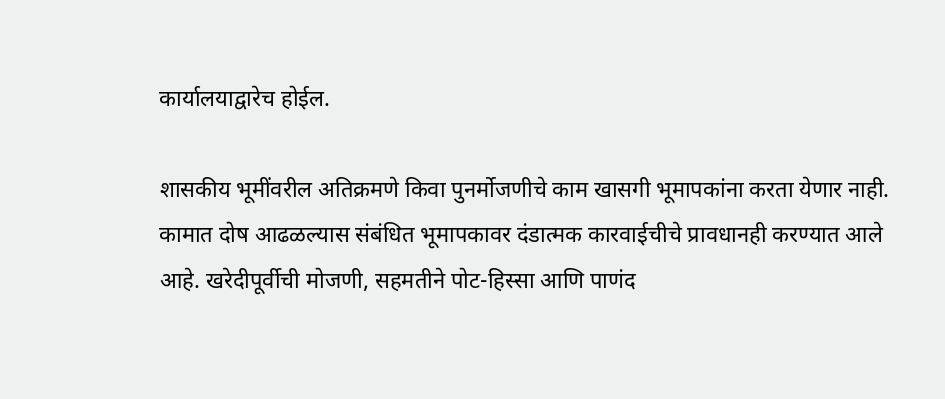कार्यालयाद्वारेच होईल.

शासकीय भूमींवरील अतिक्रमणे किवा पुनर्मोजणीचे काम खासगी भूमापकांना करता येणार नाही. कामात दोष आढळल्यास संबंधित भूमापकावर दंडात्मक कारवाईचीचे प्रावधानही करण्यात आले आहे. खरेदीपूर्वीची मोजणी, सहमतीने पोट-हिस्सा आणि पाणंद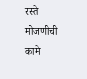रस्ते मोजणीची कामे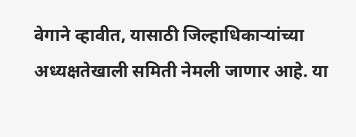वेगाने व्हावीत, यासाठी जिल्हाधिकार्‍यांच्या अध्यक्षतेखाली समिती नेमली जाणार आहे. या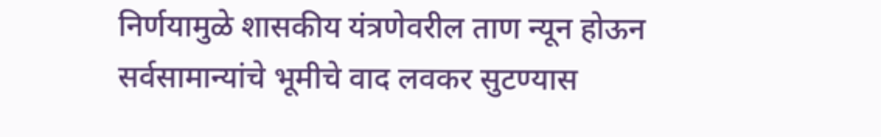निर्णयामुळे शासकीय यंत्रणेवरील ताण न्यून होऊन सर्वसामान्यांचे भूमीचे वाद लवकर सुटण्यास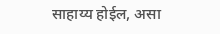साहाय्य होईल, असा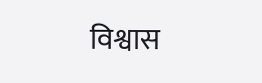विश्वास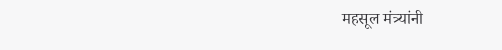महसूल मंत्र्यांनी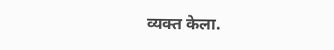व्यक्त केला.